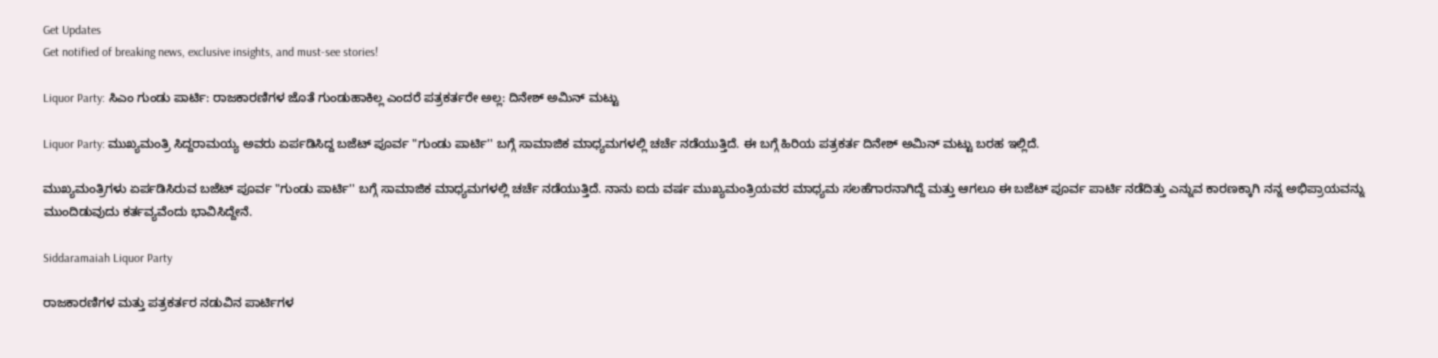Get Updates
Get notified of breaking news, exclusive insights, and must-see stories!

Liquor Party: ಸಿಎಂ ಗುಂಡು ಪಾರ್ಟಿ: ರಾಜಕಾರಣಿಗಳ ಜೊತೆ ಗುಂಡುಹಾಕಿಲ್ಲ ಎಂದರೆ ಪತ್ರಕರ್ತರೇ ಅಲ್ಲ: ದಿನೇಶ್ ಅಮಿನ್ ಮಟ್ಟು

Liquor Party: ಮುಖ್ಯಮಂತ್ರಿ ಸಿದ್ದರಾಮಯ್ಯ ಅವರು ಏರ್ಪಡಿಸಿದ್ದ ಬಜೆಟ್ ಪೂರ್ವ "ಗುಂಡು ಪಾರ್ಟಿ'' ಬಗ್ಗೆ ಸಾಮಾಜಿಕ ಮಾಧ್ಯಮಗಳಲ್ಲಿ ಚರ್ಚೆ ನಡೆಯುತ್ತಿದೆ. ಈ ಬಗ್ಗೆ ಹಿರಿಯ ಪತ್ರಕರ್ತ ದಿನೇಶ್ ಅಮಿನ್ ಮಟ್ಟು ಬರಹ ಇಲ್ಲಿದೆ.

ಮುಖ್ಯಮಂತ್ರಿಗಳು ಏರ್ಪಡಿಸಿರುವ ಬಜೆಟ್ ಪೂರ್ವ "ಗುಂಡು ಪಾರ್ಟಿ'' ಬಗ್ಗೆ ಸಾಮಾಜಿಕ ಮಾಧ್ಯಮಗಳಲ್ಲಿ ಚರ್ಚೆ ನಡೆಯುತ್ತಿದೆ. ನಾನು ಐದು ವರ್ಷ ಮುಖ್ಯಮಂತ್ರಿಯವರ ಮಾಧ್ಯಮ ಸಲಹೆಗಾರನಾಗಿದ್ದೆ ಮತ್ತು ಆಗಲೂ ಈ ಬಜೆಟ್ ಪೂರ್ವ ಪಾರ್ಟಿ ನಡೆದಿತ್ತು ಎನ್ನುವ ಕಾರಣಕ್ಕಾಗಿ ನನ್ನ ಅಭಿಪ್ರಾಯವನ್ನು ಮುಂದಿಡುವುದು ಕರ್ತವ್ಯವೆಂದು ಭಾವಿಸಿದ್ದೇನೆ.

Siddaramaiah Liquor Party

ರಾಜಕಾರಣಿಗಳ ಮತ್ತು ಪತ್ರಕರ್ತರ ನಡುವಿನ ಪಾರ್ಟಿಗಳ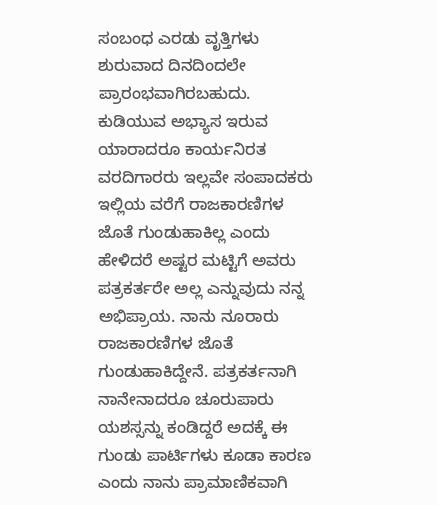ಸಂಬಂಧ ಎರಡು ವೃತ್ತಿಗಳು ಶುರುವಾದ ದಿನದಿಂದಲೇ ಪ್ರಾರಂಭವಾಗಿರಬಹುದು. ಕುಡಿಯುವ ಅಭ್ಯಾಸ ಇರುವ ಯಾರಾದರೂ ಕಾರ್ಯನಿರತ ವರದಿಗಾರರು ಇಲ್ಲವೇ ಸಂಪಾದಕರು ಇಲ್ಲಿಯ ವರೆಗೆ ರಾಜಕಾರಣಿಗಳ ಜೊತೆ ಗುಂಡುಹಾಕಿಲ್ಲ ಎಂದು ಹೇಳಿದರೆ ಅಷ್ಟರ ಮಟ್ಟಿಗೆ ಅವರು ಪತ್ರಕರ್ತರೇ ಅಲ್ಲ ಎನ್ನುವುದು ನನ್ನ ಅಭಿಪ್ರಾಯ. ನಾನು ನೂರಾರು ರಾಜಕಾರಣಿಗಳ ಜೊತೆ ಗುಂಡುಹಾಕಿದ್ದೇನೆ. ಪತ್ರಕರ್ತನಾಗಿ ನಾನೇನಾದರೂ ಚೂರುಪಾರು ಯಶಸ್ಸನ್ನು ಕಂಡಿದ್ದರೆ ಅದಕ್ಕೆ ಈ ಗುಂಡು ಪಾರ್ಟಿಗಳು ಕೂಡಾ ಕಾರಣ ಎಂದು ನಾನು ಪ್ರಾಮಾಣಿಕವಾಗಿ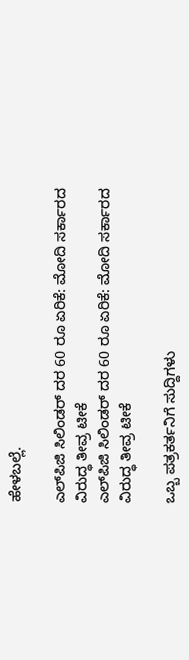ಹೇಳಬಲ್ಲೆ.

ಎಲ್‌ಪಿಜಿ ಸಿಲಿಂಡರ್ ದರ 60 ರೂ ಏರಿಕೆ: ಮೋದಿ ಸರ್ಕಾರದ ವಿರುದ್ಧ ತೀವ್ರ ಟೀಕೆ
ಎಲ್‌ಪಿಜಿ ಸಿಲಿಂಡರ್ ದರ 60 ರೂ ಏರಿಕೆ: ಮೋದಿ ಸರ್ಕಾರದ ವಿರುದ್ಧ ತೀವ್ರ ಟೀಕೆ

ಒಬ್ಬ ಪತ್ರಕರ್ತನಿಗೆ ಸುದ್ದಿಗಳು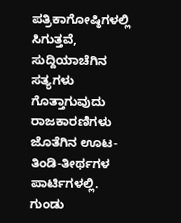ಪತ್ರಿಕಾಗೋಷ್ಠಿಗಳಲ್ಲಿ ಸಿಗುತ್ತವೆ, ಸುದ್ದಿಯಾಚೆಗಿನ ಸತ್ಯಗಳು ಗೊತ್ತಾಗುವುದು ರಾಜಕಾರಣಿಗಳು ಜೊತೆಗಿನ ಊಟ-ತಿಂಡಿ-ತೀರ್ಥಗಳ ಪಾರ್ಟಿಗಳಲ್ಲಿ. ಗುಂಡು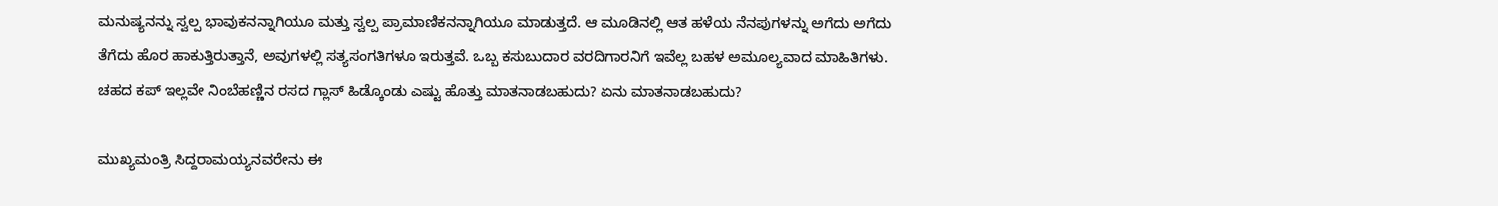ಮನುಷ್ಯನನ್ನು ಸ್ವಲ್ಪ ಭಾವುಕನನ್ನಾಗಿಯೂ ಮತ್ತು ಸ್ವಲ್ಪ ಪ್ರಾಮಾಣಿಕನನ್ನಾಗಿಯೂ ಮಾಡುತ್ತದೆ. ಆ ಮೂಡಿನಲ್ಲಿ ಆತ ಹಳೆಯ ನೆನಪುಗಳನ್ನು ಅಗೆದು ಅಗೆದು ತೆಗೆದು ಹೊರ ಹಾಕುತ್ತಿರುತ್ತಾನೆ, ಅವುಗಳಲ್ಲಿ ಸತ್ಯಸಂಗತಿಗಳೂ ಇರುತ್ತವೆ. ಒಬ್ಬ ಕಸುಬುದಾರ ವರದಿಗಾರನಿಗೆ ಇವೆಲ್ಲ ಬಹಳ ಅಮೂಲ್ಯವಾದ ಮಾಹಿತಿಗಳು. ಚಹದ ಕಪ್ ಇಲ್ಲವೇ ನಿಂಬೆಹಣ್ಣಿನ ರಸದ ಗ್ಲಾಸ್ ಹಿಡ್ಕೊಂಡು ಎಷ್ಟು ಹೊತ್ತು ಮಾತನಾಡಬಹುದು? ಏನು ಮಾತನಾಡಬಹುದು?

ಮುಖ್ಯಮಂತ್ರಿ ಸಿದ್ದರಾಮಯ್ಯನವರೇನು ಈ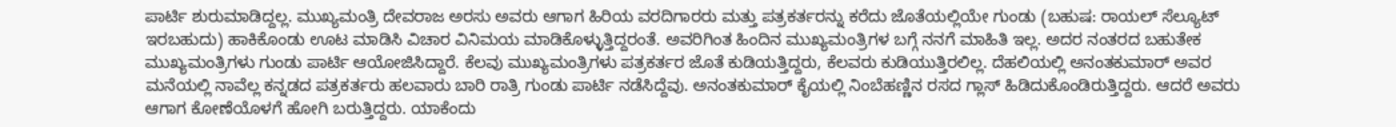ಪಾರ್ಟಿ ಶುರುಮಾಡಿದ್ದಲ್ಲ. ಮುಖ್ಯಮಂತ್ರಿ ದೇವರಾಜ ಅರಸು ಅವರು ಆಗಾಗ ಹಿರಿಯ ವರದಿಗಾರರು ಮತ್ತು ಪತ್ರಕರ್ತರನ್ನು ಕರೆದು ಜೊತೆಯಲ್ಲಿಯೇ ಗುಂಡು (ಬಹುಷ: ರಾಯಲ್ ಸೆಲ್ಯೂಟ್ ಇರಬಹುದು) ಹಾಕಿಕೊಂಡು ಊಟ ಮಾಡಿಸಿ ವಿಚಾರ ವಿನಿಮಯ ಮಾಡಿಕೊಳ್ಳುತ್ತಿದ್ದರಂತೆ. ಅವರಿಗಿಂತ ಹಿಂದಿನ ಮುಖ್ಯಮಂತ್ರಿಗಳ ಬಗ್ಗೆ ನನಗೆ ಮಾಹಿತಿ ಇಲ್ಲ. ಅದರ ನಂತರದ ಬಹುತೇಕ ಮುಖ್ಯಮಂತ್ರಿಗಳು ಗುಂಡು ಪಾರ್ಟಿ ಆಯೋಜಿಸಿದ್ದಾರೆ. ಕೆಲವು ಮುಖ್ಯಮಂತ್ರಿಗಳು ಪತ್ರಕರ್ತರ ಜೊತೆ ಕುಡಿಯತ್ತಿದ್ದರು, ಕೆಲವರು ಕುಡಿಯುತ್ತಿರಲಿಲ್ಲ. ದೆಹಲಿಯಲ್ಲಿ ಅನಂತಕುಮಾರ್ ಅವರ ಮನೆಯಲ್ಲಿ ನಾವೆಲ್ಲ ಕನ್ನಡದ ಪತ್ರಕರ್ತರು ಹಲವಾರು ಬಾರಿ ರಾತ್ರಿ ಗುಂಡು ಪಾರ್ಟಿ ನಡೆಸಿದ್ದೆವು. ಅನಂತಕುಮಾರ್ ಕೈಯಲ್ಲಿ ನಿಂಬೆಹಣ್ಣಿನ ರಸದ ಗ್ಲಾಸ್ ಹಿಡಿದುಕೊಂಡಿರುತ್ತಿದ್ದರು. ಆದರೆ ಅವರು ಆಗಾಗ ಕೋಣೆಯೊಳಗೆ ಹೋಗಿ ಬರುತ್ತಿದ್ದರು. ಯಾಕೆಂದು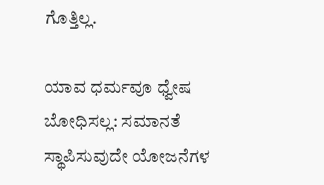ಗೊತ್ತಿಲ್ಲ.

ಯಾವ ಧರ್ಮವೂ ಧ್ವೇಷ ಬೋಧಿಸಲ್ಲ: ಸಮಾನತೆ ಸ್ಥಾಪಿಸುವುದೇ ಯೋಜನೆಗಳ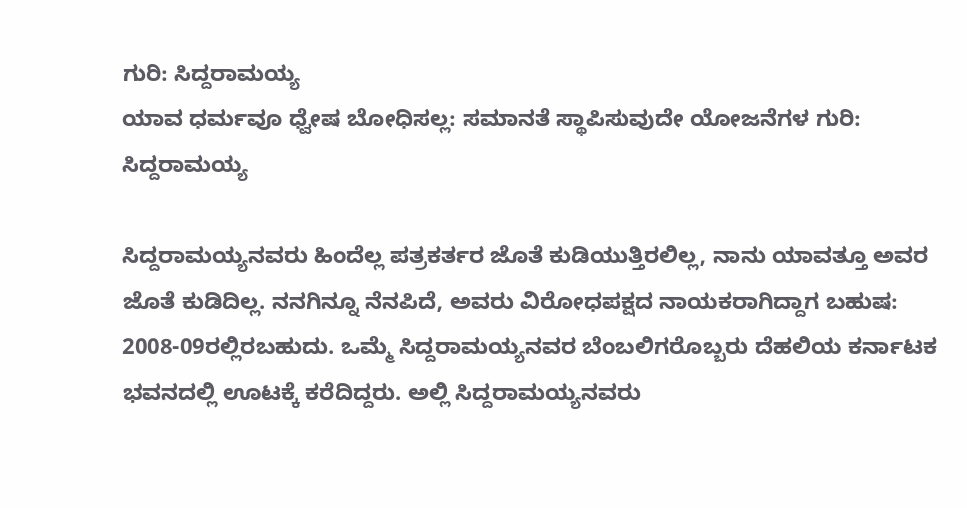ಗುರಿ: ಸಿದ್ದರಾಮಯ್ಯ
ಯಾವ ಧರ್ಮವೂ ಧ್ವೇಷ ಬೋಧಿಸಲ್ಲ: ಸಮಾನತೆ ಸ್ಥಾಪಿಸುವುದೇ ಯೋಜನೆಗಳ ಗುರಿ: ಸಿದ್ದರಾಮಯ್ಯ

ಸಿದ್ದರಾಮಯ್ಯನವರು ಹಿಂದೆಲ್ಲ ಪತ್ರಕರ್ತರ ಜೊತೆ ಕುಡಿಯುತ್ತಿರಲಿಲ್ಲ, ನಾನು ಯಾವತ್ತೂ ಅವರ ಜೊತೆ ಕುಡಿದಿಲ್ಲ. ನನಗಿನ್ನೂ ನೆನಪಿದೆ, ಅವರು ವಿರೋಧಪಕ್ಷದ ನಾಯಕರಾಗಿದ್ದಾಗ ಬಹುಷ: 2008-09ರಲ್ಲಿರಬಹುದು. ಒಮ್ಮೆ ಸಿದ್ದರಾಮಯ್ಯನವರ ಬೆಂಬಲಿಗರೊಬ್ಬರು ದೆಹಲಿಯ ಕರ್ನಾಟಕ ಭವನದಲ್ಲಿ ಊಟಕ್ಕೆ ಕರೆದಿದ್ದರು. ಅಲ್ಲಿ ಸಿದ್ದರಾಮಯ್ಯನವರು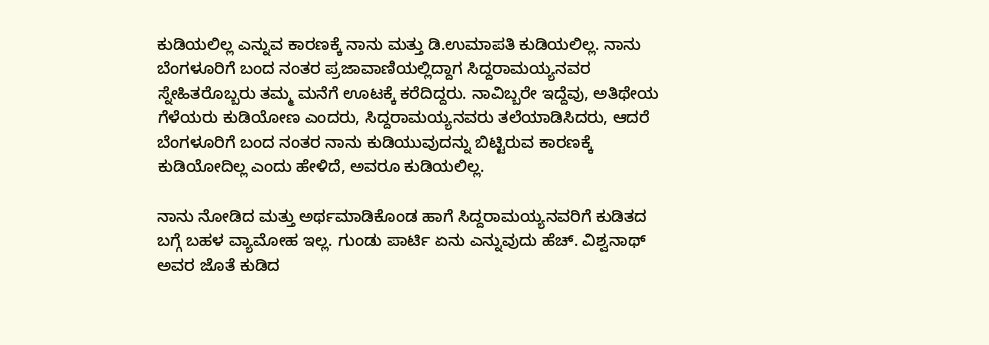ಕುಡಿಯಲಿಲ್ಲ ಎನ್ನುವ ಕಾರಣಕ್ಕೆ ನಾನು ಮತ್ತು ಡಿ.ಉಮಾಪತಿ ಕುಡಿಯಲಿಲ್ಲ. ನಾನು ಬೆಂಗಳೂರಿಗೆ ಬಂದ ನಂತರ ಪ್ರಜಾವಾಣಿಯಲ್ಲಿದ್ದಾಗ ಸಿದ್ದರಾಮಯ್ಯನವರ ಸ್ನೇಹಿತರೊಬ್ಬರು ತಮ್ಮ ಮನೆಗೆ ಊಟಕ್ಕೆ ಕರೆದಿದ್ದರು. ನಾವಿಬ್ಬರೇ ಇದ್ದೆವು, ಅತಿಥೇಯ ಗೆಳೆಯರು ಕುಡಿಯೋಣ ಎಂದರು, ಸಿದ್ದರಾಮಯ್ಯನವರು ತಲೆಯಾಡಿಸಿದರು, ಆದರೆ ಬೆಂಗಳೂರಿಗೆ ಬಂದ ನಂತರ ನಾನು ಕುಡಿಯುವುದನ್ನು ಬಿಟ್ಟಿರುವ ಕಾರಣಕ್ಕೆ ಕುಡಿಯೋದಿಲ್ಲ ಎಂದು ಹೇಳಿದೆ, ಅವರೂ ಕುಡಿಯಲಿಲ್ಲ.

ನಾನು ನೋಡಿದ ಮತ್ತು ಅರ್ಥಮಾಡಿಕೊಂಡ ಹಾಗೆ ಸಿದ್ದರಾಮಯ್ಯನವರಿಗೆ ಕುಡಿತದ ಬಗ್ಗೆ ಬಹಳ ವ್ಯಾಮೋಹ ಇಲ್ಲ. ಗುಂಡು ಪಾರ್ಟಿ ಏನು ಎನ್ನುವುದು ಹೆಚ್. ವಿಶ್ವನಾಥ್ ಅವರ ಜೊತೆ ಕುಡಿದ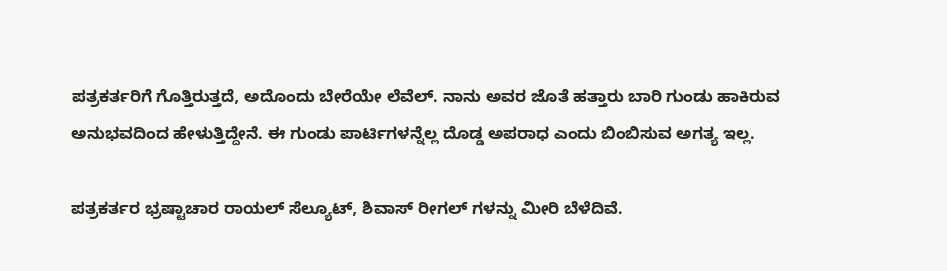ಪತ್ರಕರ್ತರಿಗೆ ಗೊತ್ತಿರುತ್ತದೆ, ಅದೊಂದು ಬೇರೆಯೇ ಲೆವೆಲ್. ನಾನು ಅವರ ಜೊತೆ ಹತ್ತಾರು ಬಾರಿ ಗುಂಡು ಹಾಕಿರುವ ಅನುಭವದಿಂದ ಹೇಳುತ್ತಿದ್ದೇನೆ. ಈ ಗುಂಡು ಪಾರ್ಟಿಗಳನ್ನೆಲ್ಲ ದೊಡ್ಡ ಅಪರಾಧ ಎಂದು ಬಿಂಬಿಸುವ ಅಗತ್ಯ ಇಲ್ಲ.

ಪತ್ರಕರ್ತರ ಭ್ರಷ್ಟಾಚಾರ ರಾಯಲ್ ಸೆಲ್ಯೂಟ್, ಶಿವಾಸ್ ರೀಗಲ್ ಗಳನ್ನು ಮೀರಿ ಬೆಳೆದಿವೆ.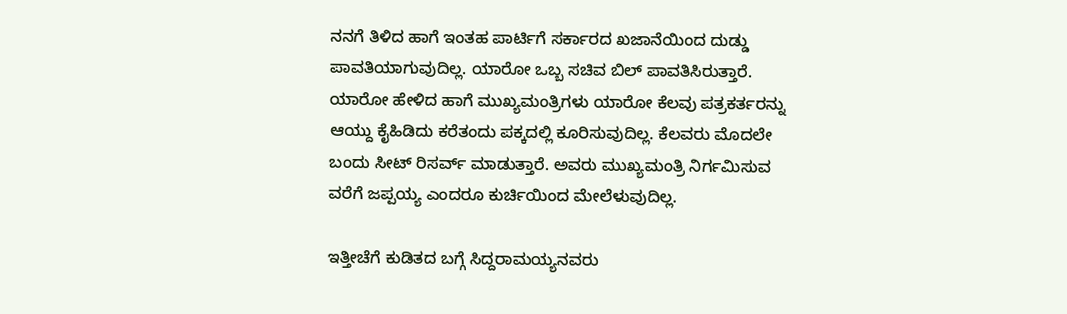ನನಗೆ ತಿಳಿದ ಹಾಗೆ ಇಂತಹ ಪಾರ್ಟಿಗೆ ಸರ್ಕಾರದ ಖಜಾನೆಯಿಂದ ದುಡ್ಡು ಪಾವತಿಯಾಗುವುದಿಲ್ಲ. ಯಾರೋ ಒಬ್ಬ ಸಚಿವ ಬಿಲ್ ಪಾವತಿಸಿರುತ್ತಾರೆ. ಯಾರೋ ಹೇಳಿದ ಹಾಗೆ ಮುಖ್ಯಮಂತ್ರಿಗಳು ಯಾರೋ ಕೆಲವು ಪತ್ರಕರ್ತರನ್ನು ಆಯ್ದು ಕೈಹಿಡಿದು ಕರೆತಂದು ಪಕ್ಕದಲ್ಲಿ ಕೂರಿಸುವುದಿಲ್ಲ. ಕೆಲವರು ಮೊದಲೇ ಬಂದು ಸೀಟ್ ರಿಸರ್ವ್ ಮಾಡುತ್ತಾರೆ. ಅವರು ಮುಖ್ಯಮಂತ್ರಿ ನಿರ್ಗಮಿಸುವ ವರೆಗೆ ಜಪ್ಪಯ್ಯ ಎಂದರೂ ಕುರ್ಚಿಯಿಂದ ಮೇಲೆಳುವುದಿಲ್ಲ.

ಇತ್ತೀಚೆಗೆ ಕುಡಿತದ ಬಗ್ಗೆ ಸಿದ್ದರಾಮಯ್ಯನವರು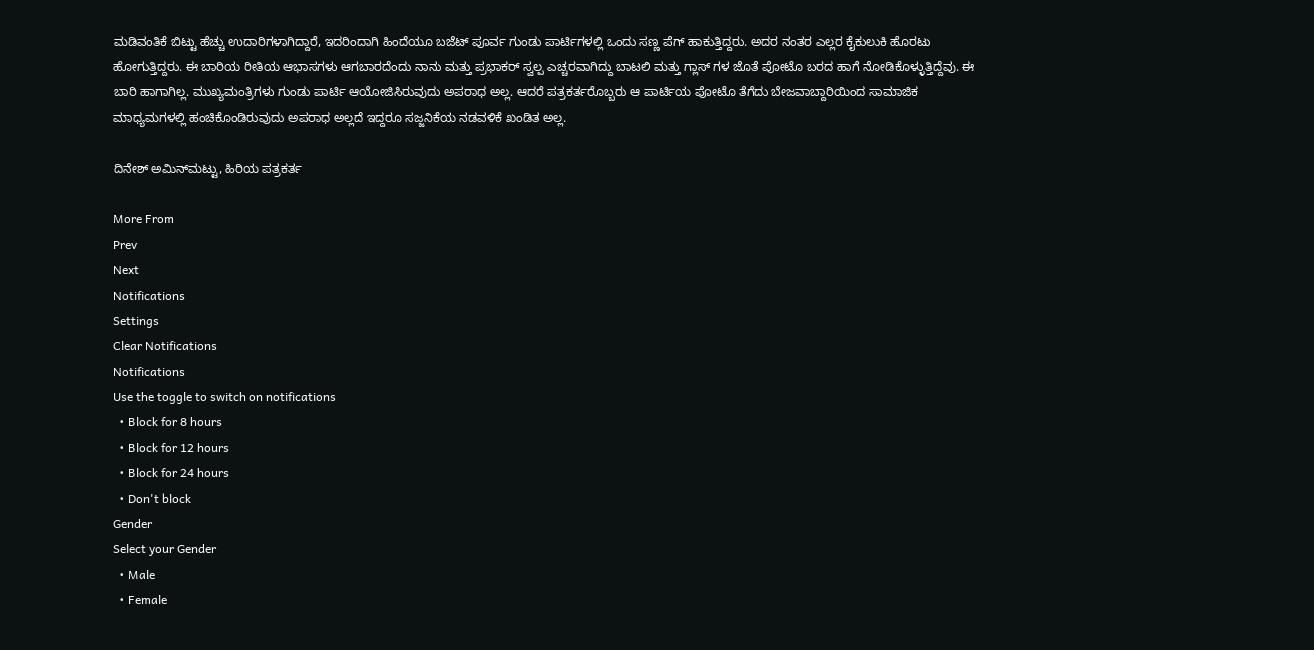ಮಡಿವಂತಿಕೆ ಬಿಟ್ಟು ಹೆಚ್ಚು ಉದಾರಿಗಳಾಗಿದ್ದಾರೆ, ಇದರಿಂದಾಗಿ ಹಿಂದೆಯೂ ಬಜೆಟ್ ಪೂರ್ವ ಗುಂಡು ಪಾರ್ಟಿಗಳಲ್ಲಿ ಒಂದು ಸಣ್ಣ ಪೆಗ್ ಹಾಕುತ್ತಿದ್ದರು. ಅದರ ನಂತರ ಎಲ್ಲರ ಕೈಕುಲುಕಿ ಹೊರಟು ಹೋಗುತ್ತಿದ್ದರು. ಈ ಬಾರಿಯ ರೀತಿಯ ಆಭಾಸಗಳು ಆಗಬಾರದೆಂದು ನಾನು ಮತ್ತು ಪ್ರಭಾಕರ್ ಸ್ವಲ್ಪ ಎಚ್ಚರವಾಗಿದ್ದು ಬಾಟಲಿ ಮತ್ತು ಗ್ಲಾಸ್ ಗಳ ಜೊತೆ ಪೋಟೊ ಬರದ ಹಾಗೆ ನೋಡಿಕೊಳ್ಳುತ್ತಿದ್ದೆವು. ಈ ಬಾರಿ ಹಾಗಾಗಿಲ್ಲ. ಮುಖ್ಯಮಂತ್ರಿಗಳು ಗುಂಡು ಪಾರ್ಟಿ ಆಯೋಜಿಸಿರುವುದು ಅಪರಾಧ ಅಲ್ಲ. ಆದರೆ ಪತ್ರಕರ್ತರೊಬ್ಬರು ಆ ಪಾರ್ಟಿಯ ಪೋಟೊ ತೆಗೆದು ಬೇಜವಾಬ್ದಾರಿಯಿಂದ ಸಾಮಾಜಿಕ ಮಾಧ್ಯಮಗಳಲ್ಲಿ ಹಂಚಿಕೊಂಡಿರುವುದು ಅಪರಾಧ ಅಲ್ಲದೆ ಇದ್ದರೂ ಸಜ್ಜನಿಕೆಯ ನಡವಳಿಕೆ ಖಂಡಿತ ಅಲ್ಲ.

ದಿನೇಶ್ ಅಮಿನ್‌ಮಟ್ಟು, ಹಿರಿಯ ಪತ್ರಕರ್ತ

More From
Prev
Next
Notifications
Settings
Clear Notifications
Notifications
Use the toggle to switch on notifications
  • Block for 8 hours
  • Block for 12 hours
  • Block for 24 hours
  • Don't block
Gender
Select your Gender
  • Male
  • Female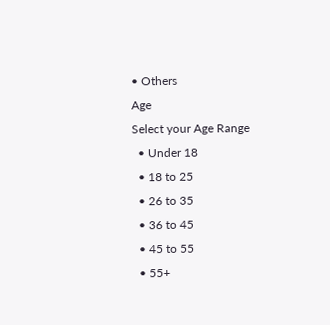• Others
Age
Select your Age Range
  • Under 18
  • 18 to 25
  • 26 to 35
  • 36 to 45
  • 45 to 55
  • 55+